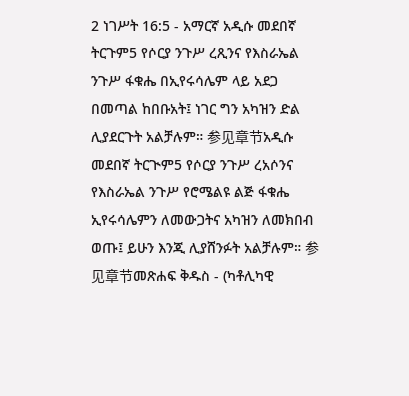2 ነገሥት 16:5 - አማርኛ አዲሱ መደበኛ ትርጉም5 የሶርያ ንጉሥ ረጺንና የእስራኤል ንጉሥ ፋቁሔ በኢየሩሳሌም ላይ አደጋ በመጣል ከበቡአት፤ ነገር ግን አካዝን ድል ሊያደርጉት አልቻሉም። 参见章节አዲሱ መደበኛ ትርጒም5 የሶርያ ንጉሥ ረአሶንና የእስራኤል ንጉሥ የሮሜልዩ ልጅ ፋቁሔ ኢየሩሳሌምን ለመውጋትና አካዝን ለመክበብ ወጡ፤ ይሁን እንጂ ሊያሸንፉት አልቻሉም። 参见章节መጽሐፍ ቅዱስ - (ካቶሊካዊ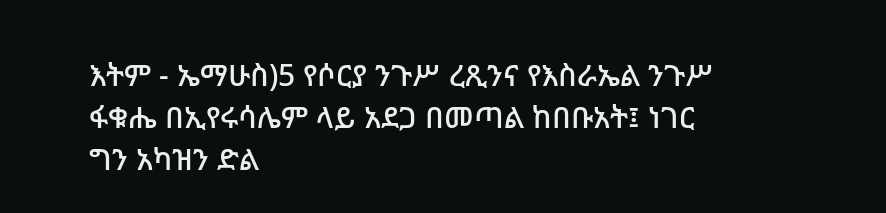እትም - ኤማሁስ)5 የሶርያ ንጉሥ ረጺንና የእስራኤል ንጉሥ ፋቁሔ በኢየሩሳሌም ላይ አደጋ በመጣል ከበቡአት፤ ነገር ግን አካዝን ድል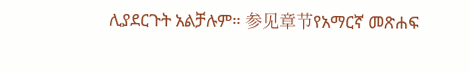ሊያደርጉት አልቻሉም። 参见章节የአማርኛ መጽሐፍ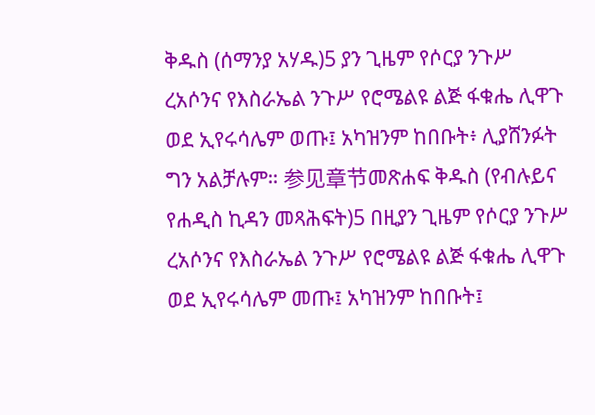ቅዱስ (ሰማንያ አሃዱ)5 ያን ጊዜም የሶርያ ንጉሥ ረአሶንና የእስራኤል ንጉሥ የሮሜልዩ ልጅ ፋቁሔ ሊዋጉ ወደ ኢየሩሳሌም ወጡ፤ አካዝንም ከበቡት፥ ሊያሸንፉት ግን አልቻሉም። 参见章节መጽሐፍ ቅዱስ (የብሉይና የሐዲስ ኪዳን መጻሕፍት)5 በዚያን ጊዜም የሶርያ ንጉሥ ረአሶንና የእስራኤል ንጉሥ የሮሜልዩ ልጅ ፋቁሔ ሊዋጉ ወደ ኢየሩሳሌም መጡ፤ አካዝንም ከበቡት፤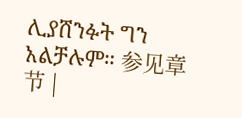ሊያሸንፉት ግን አልቻሉም። 参见章节 |